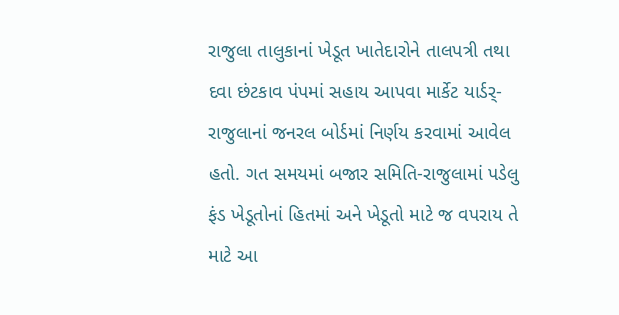રાજુલા તાલુકાનાં ખેડૂત ખાતેદારોને તાલપત્રી તથા દવા છંટકાવ પંપમાં સહાય આપવા માર્કેટ યાર્ડર્-રાજુલાનાં જનરલ બોર્ડમાં નિર્ણય કરવામાં આવેલ હતો. ગત સમયમાં બજાર સમિતિ-રાજુલામાં પડેલુ ફંડ ખેડૂતોનાં હિતમાં અને ખેડૂતો માટે જ વપરાય તે માટે આ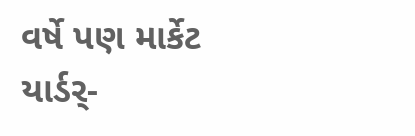વર્ષે પણ માર્કેટ યાર્ડર્-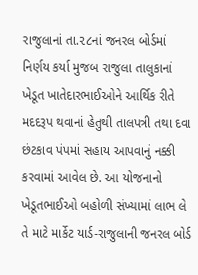રાજુલાનાં તા.૨૮નાં જનરલ બોર્ડમાં નિર્ણય કર્યા મુજબ રાજુલા તાલુકાનાં ખેડૂત ખાતેદારભાઈઓને આર્થિક રીતે મદદરૂપ થવાનાં હેતુથી તાલપત્રી તથા દવા છંટકાવ પંપમાં સહાય આપવાનું નક્કી કરવામાં આવેલ છે. આ યોજનાનો ખેડૂતભાઈઓ બહોળી સંખ્યામાં લાભ લે તે માટે માર્કેટ યાર્ડ-રાજુલાની જનરલ બોર્ડ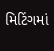મિટિંગમાં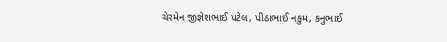ચેરમેન જીજ્ઞેશભાઈ પટેલ, પીઠાભાઈ નકુમ, કનુભાઈ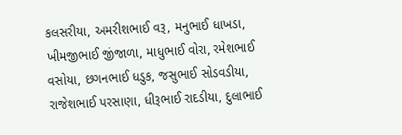કલસરીયા, અમરીશભાઈ વરૂ, મનુભાઈ ધાખડા, ખીમજીભાઈ જીંજાળા, માધુભાઈ વોરા, રમેશભાઈ વસોયા, છગનભાઈ ધડુક, જસુભાઈ સોડવડીયા, રાજેશભાઈ પરસાણા, ધીરૂભાઈ રાદડીયા, દુલાભાઈ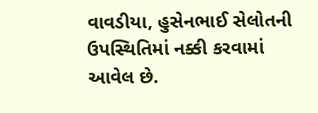વાવડીયા, હુસેનભાઈ સેલોતની ઉપસ્થિતિમાં નક્કી કરવામાં આવેલ છે.